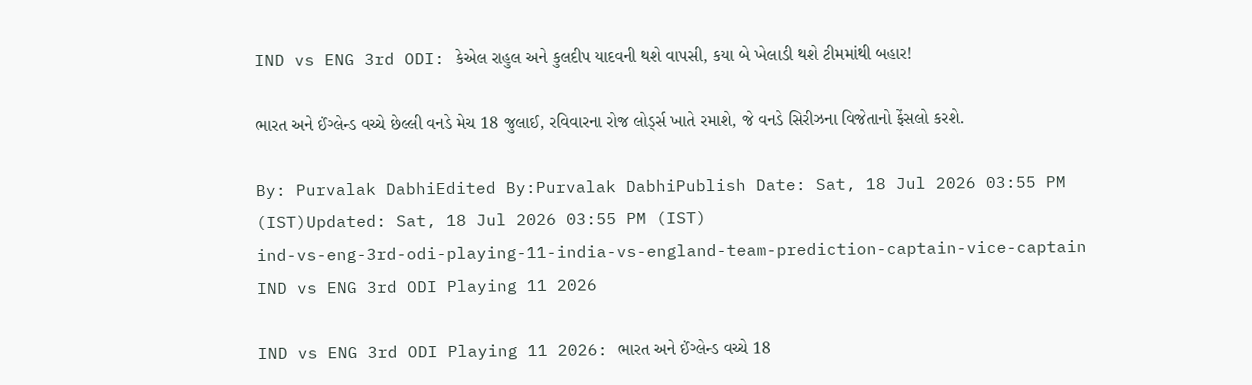IND vs ENG 3rd ODI: કેએલ રાહુલ અને કુલદીપ યાદવની થશે વાપસી, કયા બે ખેલાડી થશે ટીમમાંથી બહાર!

ભારત અને ઈંગ્લેન્ડ વચ્ચે છેલ્લી વનડે મેચ 18 જુલાઈ, રવિવારના રોજ લોર્ડ્સ ખાતે રમાશે, જે વનડે સિરીઝના વિજેતાનો ફેંસલો કરશે.

By: Purvalak DabhiEdited By:Purvalak DabhiPublish Date: Sat, 18 Jul 2026 03:55 PM (IST)Updated: Sat, 18 Jul 2026 03:55 PM (IST)
ind-vs-eng-3rd-odi-playing-11-india-vs-england-team-prediction-captain-vice-captain
IND vs ENG 3rd ODI Playing 11 2026

IND vs ENG 3rd ODI Playing 11 2026: ભારત અને ઈંગ્લેન્ડ વચ્ચે 18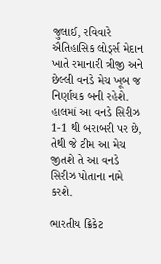જુલાઈ, રવિવારે  ઐતિહાસિક લોર્ડ્સ મેદાન ખાતે રમાનારી ત્રીજી અને છેલ્લી વનડે મેચ ખૂબ જ નિર્ણાયક બની રહેશે. હાલમાં આ વનડે સિરીઝ 1-1 થી બરાબરી પર છે, તેથી જે ટીમ આ મેચ જીતશે તે આ વનડે સિરીઝ પોતાના નામે કરશે.

ભારતીય ક્રિકેટ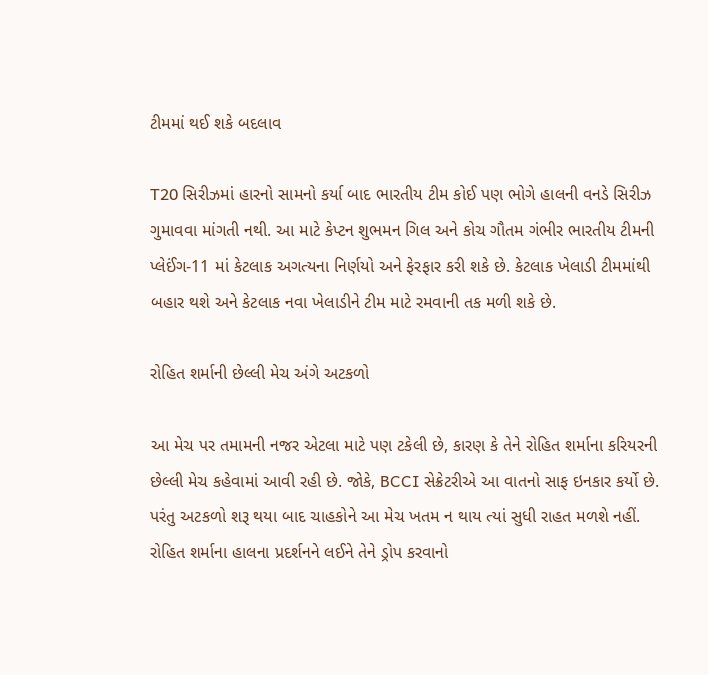ટીમમાં થઈ શકે બદલાવ

T20 સિરીઝમાં હારનો સામનો કર્યા બાદ ભારતીય ટીમ કોઈ પણ ભોગે હાલની વનડે સિરીઝ ગુમાવવા માંગતી નથી. આ માટે કેપ્ટન શુભમન ગિલ અને કોચ ગૌતમ ગંભીર ભારતીય ટીમની પ્લેઈંગ-11 માં કેટલાક અગત્યના નિર્ણયો અને ફેરફાર કરી શકે છે. કેટલાક ખેલાડી ટીમમાંથી બહાર થશે અને કેટલાક નવા ખેલાડીને ટીમ માટે રમવાની તક મળી શકે છે.

રોહિત શર્માની છેલ્લી મેચ અંગે અટકળો

આ મેચ પર તમામની નજર એટલા માટે પણ ટકેલી છે, કારણ કે તેને રોહિત શર્માના કરિયરની છેલ્લી મેચ કહેવામાં આવી રહી છે. જોકે, BCCI સેક્રેટરીએ આ વાતનો સાફ ઇનકાર કર્યો છે. પરંતુ અટકળો શરૂ થયા બાદ ચાહકોને આ મેચ ખતમ ન થાય ત્યાં સુધી રાહત મળશે નહીં. રોહિત શર્માના હાલના પ્રદર્શનને લઈને તેને ડ્રોપ કરવાનો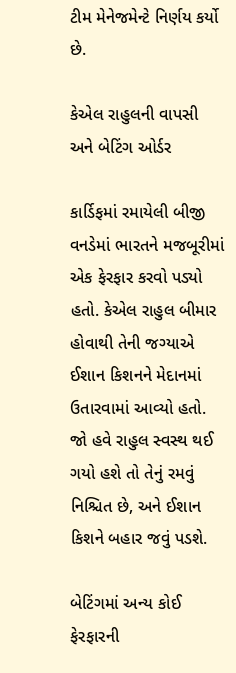ટીમ મેનેજમેન્ટે નિર્ણય કર્યો છે.

કેએલ રાહુલની વાપસી અને બેટિંગ ઓર્ડર

કાર્ડિફમાં રમાયેલી બીજી વનડેમાં ભારતને મજબૂરીમાં એક ફેરફાર કરવો પડ્યો હતો. કેએલ રાહુલ બીમાર હોવાથી તેની જગ્યાએ ઈશાન કિશનને મેદાનમાં ઉતારવામાં આવ્યો હતો. જો હવે રાહુલ સ્વસ્થ થઈ ગયો હશે તો તેનું રમવું નિશ્ચિત છે, અને ઈશાન કિશને બહાર જવું પડશે.

બેટિંગમાં અન્ય કોઈ ફેરફારની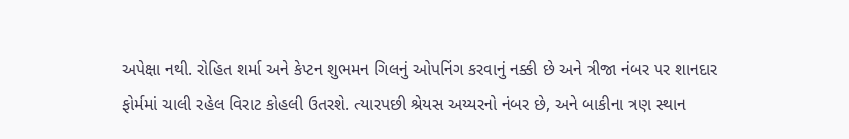અપેક્ષા નથી. રોહિત શર્મા અને કેપ્ટન શુભમન ગિલનું ઓપનિંગ કરવાનું નક્કી છે અને ત્રીજા નંબર પર શાનદાર ફોર્મમાં ચાલી રહેલ વિરાટ કોહલી ઉતરશે. ત્યારપછી શ્રેયસ અય્યરનો નંબર છે, અને બાકીના ત્રણ સ્થાન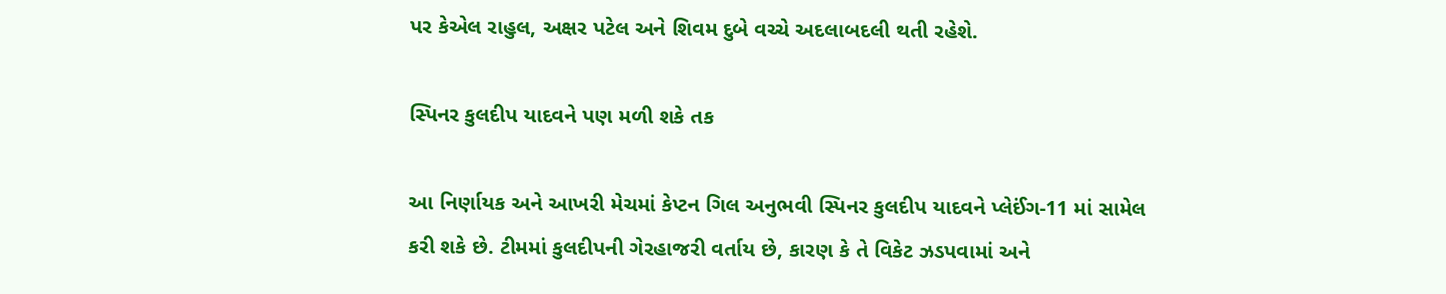પર કેએલ રાહુલ, અક્ષર પટેલ અને શિવમ દુબે વચ્ચે અદલાબદલી થતી રહેશે.

સ્પિનર કુલદીપ યાદવને પણ મળી શકે તક

આ નિર્ણાયક અને આખરી મેચમાં કેપ્ટન ગિલ અનુભવી સ્પિનર કુલદીપ યાદવને પ્લેઈંગ-11 માં સામેલ કરી શકે છે. ટીમમાં કુલદીપની ગેરહાજરી વર્તાય છે, કારણ કે તે વિકેટ ઝડપવામાં અને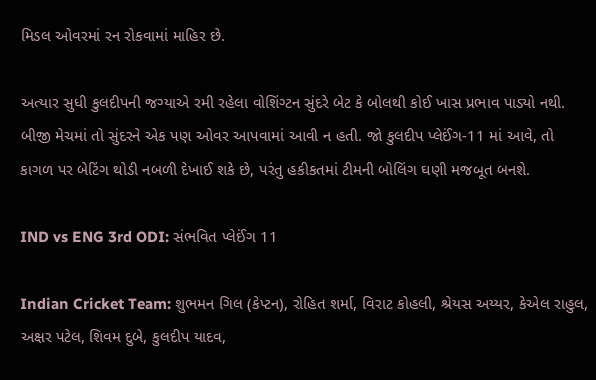મિડલ ઓવરમાં રન રોકવામાં માહિર છે.

અત્યાર સુધી કુલદીપની જગ્યાએ રમી રહેલા વોશિંગ્ટન સુંદરે બેટ કે બોલથી કોઈ ખાસ પ્રભાવ પાડ્યો નથી. બીજી મેચમાં તો સુંદરને એક પણ ઓવર આપવામાં આવી ન હતી. જો કુલદીપ પ્લેઈંગ-11 માં આવે, તો કાગળ પર બેટિંગ થોડી નબળી દેખાઈ શકે છે, પરંતુ હકીકતમાં ટીમની બોલિંગ ઘણી મજબૂત બનશે.

IND vs ENG 3rd ODI: સંભવિત પ્લેઈંગ 11

Indian Cricket Team: શુભમન ગિલ (કેપ્ટન), રોહિત શર્મા, વિરાટ કોહલી, શ્રેયસ અય્યર, કેએલ રાહુલ, અક્ષર પટેલ, શિવમ દુબે, કુલદીપ યાદવ,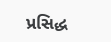પ્રસિદ્ધ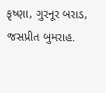કૃષ્ણા, ગુરનૂર બરાડ, જસપ્રીત બુમરાહ.